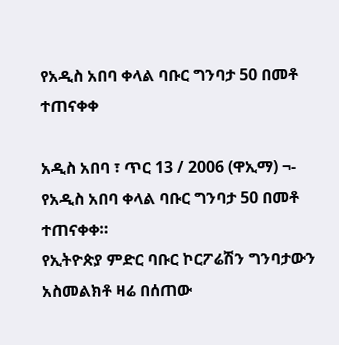የአዲስ አበባ ቀላል ባቡር ግንባታ 50 በመቶ ተጠናቀቀ

አዲስ አበባ ፣ ጥር 13 / 2006 (ዋኢማ) ¬- የአዲስ አበባ ቀላል ባቡር ግንባታ 50 በመቶ ተጠናቀቀ።
የኢትዮጵያ ምድር ባቡር ኮርፖሬሽን ግንባታውን አስመልክቶ ዛሬ በሰጠው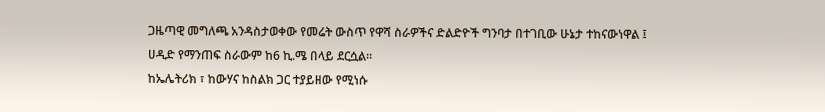ጋዜጣዊ መግለጫ አንዳስታወቀው የመሬት ውስጥ የዋሻ ስራዎችና ድልድዮች ግንባታ በተገቢው ሁኔታ ተከናውነዋል ፤ ሀዲድ የማንጠፍ ስራውም ከ6 ኪ.ሜ በላይ ደርሷል።
ከኤሌትሪክ ፣ ከውሃና ከስልክ ጋር ተያይዘው የሚነሱ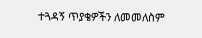ተጓዳኝ ጥያቄዎችን ለመመለስም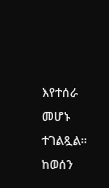እየተሰራ መሆኑ ተገልጿል።
ከወሰን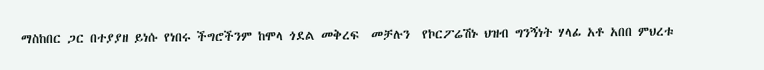ማስከበር ጋር በተያያዘ ይነሱ የነበሩ ችግሮችንም ከሞላ ጎደል መቅረፍ  መቻሉን  የኮርፖሬሽኑ ህዝብ ግንኝነት ሃላፊ አቶ አበበ ምህረቱ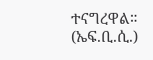ተናግረዋል። (ኤፍ.ቢ.ሲ.)